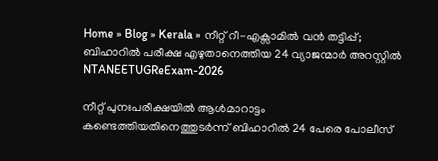Home » Blog » Kerala » നീറ്റ് റീ-എക്സാമിൽ വൻ തട്ടിപ്പ്; ബിഹാറിൽ പരീക്ഷ എഴുതാനെത്തിയ 24 വ്യാജന്മാർ അറസ്റ്റിൽ
NTANEETUGReExam-2026

നീറ്റ് പുനഃപരീക്ഷയിൽ ആൾമാറാട്ടം കണ്ടെത്തിയതിനെത്തുടർന്ന് ബിഹാറിൽ 24 പേരെ പോലീസ്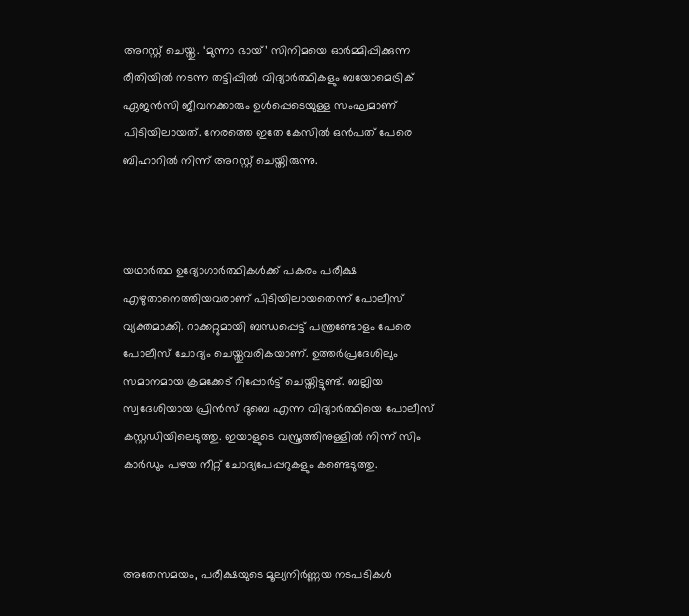അറസ്റ്റ് ചെയ്തു. ‘മുന്നാ ഭായ്’ സിനിമയെ ഓർമ്മിപ്പിക്കുന്ന രീതിയിൽ നടന്ന തട്ടിപ്പിൽ വിദ്യാർത്ഥികളും ബയോമെട്രിക് ഏജൻസി ജീവനക്കാരും ഉൾപ്പെടെയുള്ള സംഘമാണ് പിടിയിലായത്. നേരത്തെ ഇതേ കേസിൽ ഒൻപത് പേരെ ബിഹാറിൽ നിന്ന് അറസ്റ്റ് ചെയ്തിരുന്നു.



യഥാർത്ഥ ഉദ്യോഗാർത്ഥികൾക്ക് പകരം പരീക്ഷ എഴുതാനെത്തിയവരാണ് പിടിയിലായതെന്ന് പോലീസ് വ്യക്തമാക്കി. റാക്കറ്റുമായി ബന്ധപ്പെട്ട് പന്ത്രണ്ടോളം പേരെ പോലീസ് ചോദ്യം ചെയ്തുവരികയാണ്. ഉത്തർപ്രദേശിലും സമാനമായ ക്രമക്കേട് റിപ്പോർട്ട് ചെയ്തിട്ടുണ്ട്. ബല്ലിയ സ്വദേശിയായ പ്രിൻസ് ദുബെ എന്ന വിദ്യാർത്ഥിയെ പോലീസ് കസ്റ്റഡിയിലെടുത്തു. ഇയാളുടെ വസ്ത്രത്തിനുള്ളിൽ നിന്ന് സിം കാർഡും പഴയ നീറ്റ് ചോദ്യപേപ്പറുകളും കണ്ടെടുത്തു.



അതേസമയം, പരീക്ഷയുടെ മൂല്യനിർണ്ണയ നടപടികൾ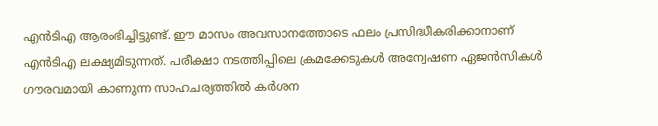എൻടിഎ ആരംഭിച്ചിട്ടുണ്ട്. ഈ മാസം അവസാനത്തോടെ ഫലം പ്രസിദ്ധീകരിക്കാനാണ് എൻടിഎ ലക്ഷ്യമിടുന്നത്. പരീക്ഷാ നടത്തിപ്പിലെ ക്രമക്കേടുകൾ അന്വേഷണ ഏജൻസികൾ ഗൗരവമായി കാണുന്ന സാഹചര്യത്തിൽ കർശന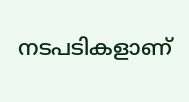നടപടികളാണ്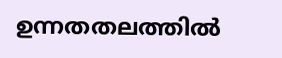ഉന്നതതലത്തിൽ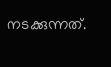നടക്കുന്നത്.